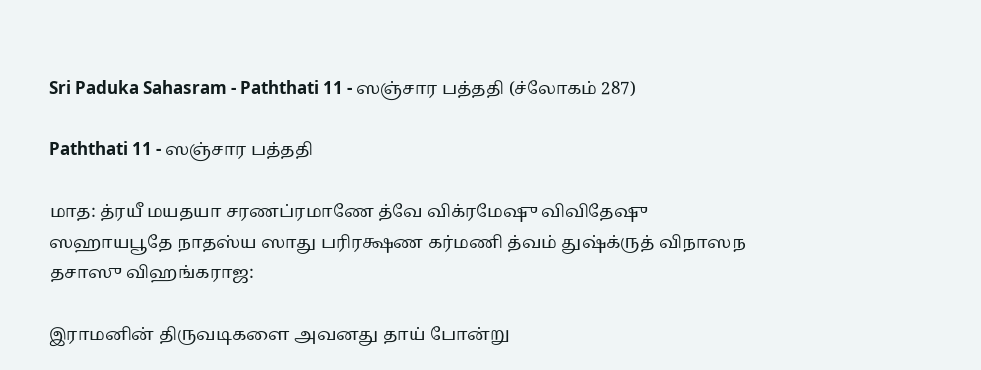Sri Paduka Sahasram - Paththati 11 - ஸஞ்சார பத்ததி (ச்லோகம் 287)

Paththati 11 - ஸஞ்சார பத்ததி

மாத: த்ரயீ மயதயா சரணப்ரமாணே த்வே விக்ரமேஷு விவிதேஷு ஸஹாயபூதே நாதஸ்ய ஸாது பரிரக்ஷண கர்மணி த்வம் துஷ்க்ருத் விநாஸந தசாஸு விஹங்கராஜ:

இராமனின் திருவடிகளை அவனது தாய் போன்று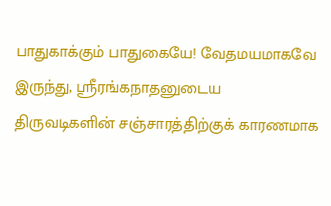பாதுகாக்கும் பாதுகையே! வேதமயமாகவே இருந்து, ஸ்ரீரங்கநாதனுடைய திருவடிகளின் சஞ்சாரத்திற்குக் காரணமாக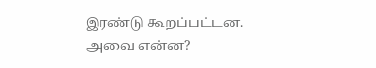இரண்டு கூறப்பட்டன. அவை என்ன?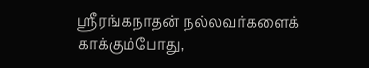ஸ்ரீரங்கநாதன் நல்லவர்களைக் காக்கும்போது,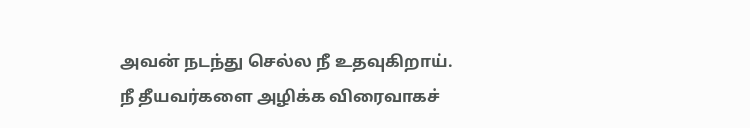அவன் நடந்து செல்ல நீ உதவுகிறாய். நீ தீயவர்களை அழிக்க விரைவாகச்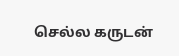செல்ல கருடன்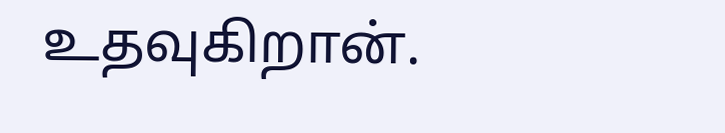உதவுகிறான்.